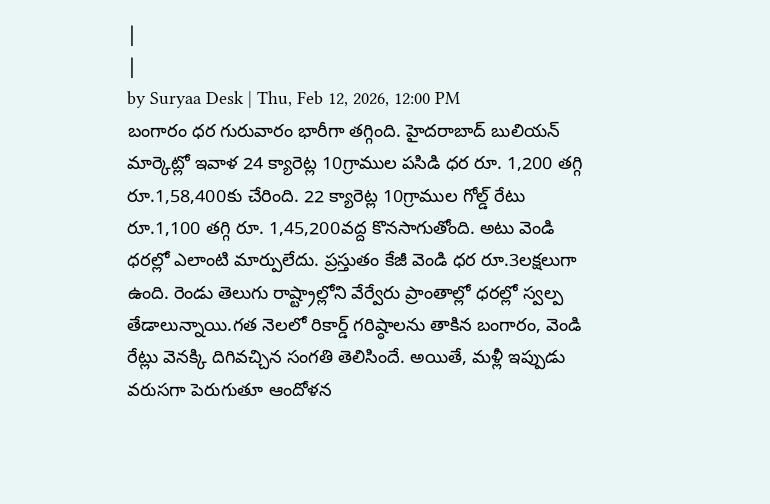|
|
by Suryaa Desk | Thu, Feb 12, 2026, 12:00 PM
బంగారం ధర గురువారం భారీగా తగ్గింది. హైదరాబాద్ బులియన్ మార్కెట్లో ఇవాళ 24 క్యారెట్ల 10గ్రాముల పసిడి ధర రూ. 1,200 తగ్గి రూ.1,58,400కు చేరింది. 22 క్యారెట్ల 10గ్రాముల గోల్డ్ రేటు రూ.1,100 తగ్గి రూ. 1,45,200వద్ద కొనసాగుతోంది. అటు వెండి ధరల్లో ఎలాంటి మార్పులేదు. ప్రస్తుతం కేజీ వెండి ధర రూ.3లక్షలుగా ఉంది. రెండు తెలుగు రాష్ట్రాల్లోని వేర్వేరు ప్రాంతాల్లో ధరల్లో స్వల్ప తేడాలున్నాయి.గత నెలలో రికార్డ్ గరిష్ఠాలను తాకిన బంగారం, వెండి రేట్లు వెనక్కి దిగివచ్చిన సంగతి తెలిసిందే. అయితే, మళ్లీ ఇప్పుడు వరుసగా పెరుగుతూ ఆందోళన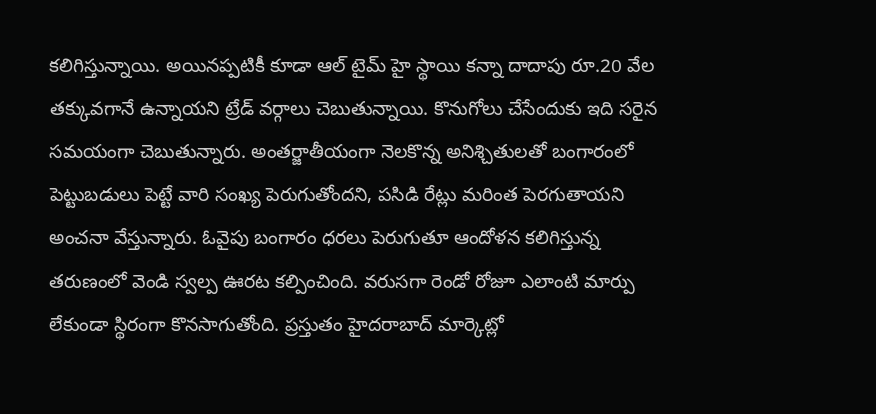కలిగిస్తున్నాయి. అయినప్పటికీ కూడా ఆల్ టైమ్ హై స్థాయి కన్నా దాదాపు రూ.20 వేల తక్కువగానే ఉన్నాయని ట్రేడ్ వర్గాలు చెబుతున్నాయి. కొనుగోలు చేసేందుకు ఇది సరైన సమయంగా చెబుతున్నారు. అంతర్జాతీయంగా నెలకొన్న అనిశ్చితులతో బంగారంలో పెట్టుబడులు పెట్టే వారి సంఖ్య పెరుగుతోందని, పసిడి రేట్లు మరింత పెరగుతాయని అంచనా వేస్తున్నారు. ఓవైపు బంగారం ధరలు పెరుగుతూ ఆందోళన కలిగిస్తున్న తరుణంలో వెండి స్వల్ప ఊరట కల్పించింది. వరుసగా రెండో రోజూ ఎలాంటి మార్పు లేకుండా స్థిరంగా కొనసాగుతోంది. ప్రస్తుతం హైదరాబాద్ మార్కెట్లో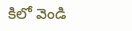కిలో వెండి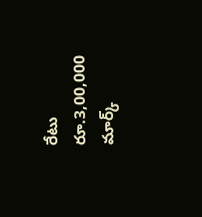రేటు రూ.3,00,000 మార్క్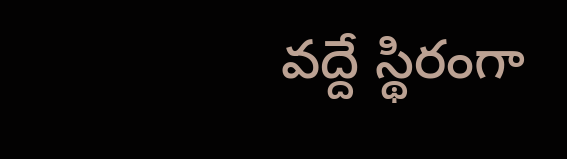వద్దే స్థిరంగా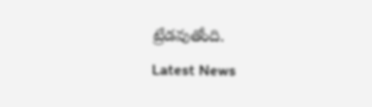ట్రేడవుతోంది.
Latest News